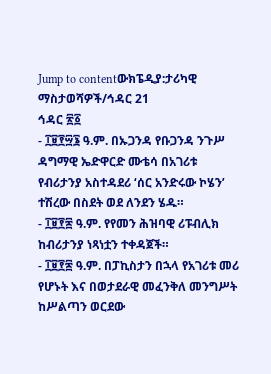Jump to contentውክፔዲያ:ታሪካዊ ማስታወሻዎች/ኅዳር 21
ኅዳር ፳፩
- ፲፱፻፵፮ ዓ.ም. በኡጋንዳ የቡጋንዳ ንጉሥ ዳግማዊ ኤድዋርድ ሙቴሳ በአገሪቱ የብሪታንያ አስተዳደሪ ‘ሰር አንድሩው ኮሄን’ ተሽረው በስደት ወደ ለንደን ሄዱ።
- ፲፱፻፷ ዓ.ም. የየመን ሕዝባዊ ሪፑብሊክ ከብሪታንያ ነጻነቷን ተቀዳጀች።
- ፲፱፻፷ ዓ.ም. በፓኪስታን በኋላ የአገሪቱ መሪ የሆኑት እና በወታደራዊ መፈንቅለ መንግሥት ከሥልጣን ወርደው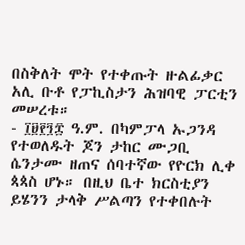በስቅለት ሞት የተቀጡት ዙልፊቃር አሊ ቡቶ የፓኪስታን ሕዝባዊ ፓርቲን መሠረቱ።
- ፲፱፻፺፰ ዓ.ም. በካምፓላ ኡጋንዳ የተወለዱት ጆን ታከር ሙጋቢ ሴንታሙ ዘጠና ሰባተኛው የዮርክ ሊቀ ጳጳስ ሆኑ። በዚህ ቤተ ክርስቲያን ይሄንን ታላቅ ሥልጣን የተቀበሉት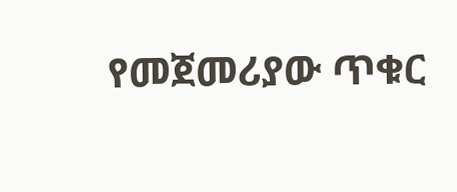የመጀመሪያው ጥቁር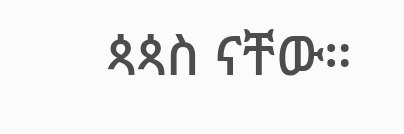ጳጳስ ናቸው።